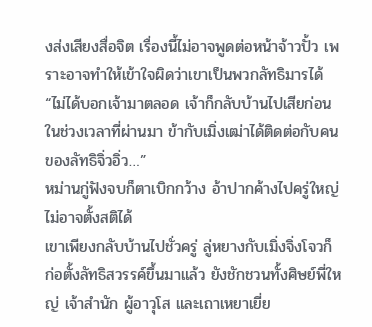งส่งเสียงสื่อจิต เรื่องนี้ไม่อาจพูดต่อหน้าจ้าวปั้ว เพราะอาจทำให้เข้าใจผิดว่าเขาเป็นพวกลัทธิมารได้
“ไม่ได้บอกเจ้ามาตลอด เจ้าก็กลับบ้านไปเสียก่อน ในช่วงเวลาที่ผ่านมา ข้ากับเมิ่งเฒ่าได้ติดต่อกับคนของลัทธิจิ่วอิ่ว…”
หม่านกู่ฟังจบก็ตาเบิกกว้าง อ้าปากค้างไปครู่ใหญ่ ไม่อาจตั้งสติได้
เขาเพียงกลับบ้านไปชั่วครู่ ลู่หยางกับเมิ่งจิ่งโจวก็ก่อตั้งลัทธิสวรรค์ขึ้นมาแล้ว ยังชักชวนทั้งศิษย์พี่ใหญ่ เจ้าสำนัก ผู้อาวุโส และเถาเหยาเยี่ย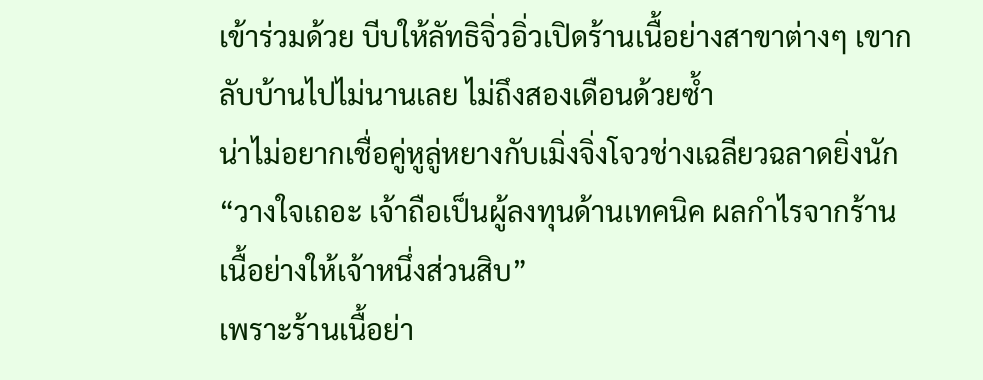เข้าร่วมด้วย บีบให้ลัทธิจิ่วอิ่วเปิดร้านเนื้อย่างสาขาต่างๆ เขากลับบ้านไปไม่นานเลย ไม่ถึงสองเดือนด้วยซ้ำ
น่าไม่อยากเชื่อคู่หูลู่หยางกับเมิ่งจิ่งโจวช่างเฉลียวฉลาดยิ่งนัก
“วางใจเถอะ เจ้าถือเป็นผู้ลงทุนด้านเทคนิค ผลกำไรจากร้านเนื้อย่างให้เจ้าหนึ่งส่วนสิบ”
เพราะร้านเนื้อย่า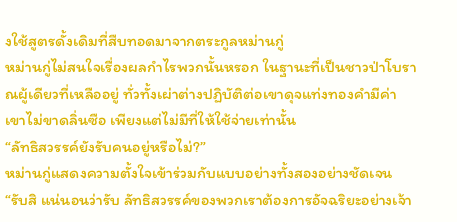งใช้สูตรดั้งเดิมที่สืบทอดมาจากตระกูลหม่านกู่
หม่านกู่ไม่สนใจเรื่องผลกำไรพวกนั้นหรอก ในฐานะที่เป็นชาวป่าโบราณผู้เดียวที่เหลืออยู่ ทั่วทั้งเผ่าต่างปฏิบัติต่อเขาดุจแท่งทองคำมีค่า เขาไม่ขาดลิ่นซือ เพียงแต่ไม่มีที่ให้ใช้จ่ายเท่านั้น
“ลัทธิสวรรค์ยังรับคนอยู่หรือไม่?”
หม่านกู่แสดงความตั้งใจเข้าร่วมกับแบบอย่างทั้งสองอย่างชัดเจน
“รับสิ แน่นอนว่ารับ ลัทธิสวรรค์ของพวกเราต้องการอัจฉริยะอย่างเจ้า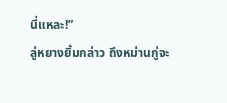นี่แหละ!”
ลู่หยางยิ้มกล่าว ถึงหม่านกู่จะ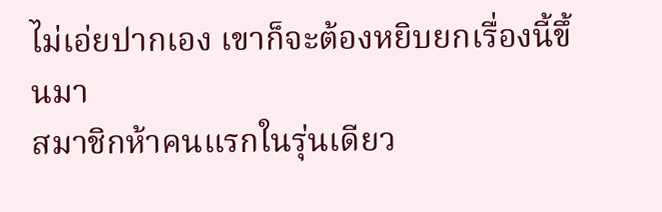ไม่เอ่ยปากเอง เขาก็จะต้องหยิบยกเรื่องนี้ขึ้นมา
สมาชิกห้าคนแรกในรุ่นเดียว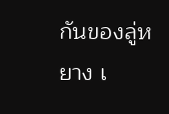กันของลู่หยาง เ